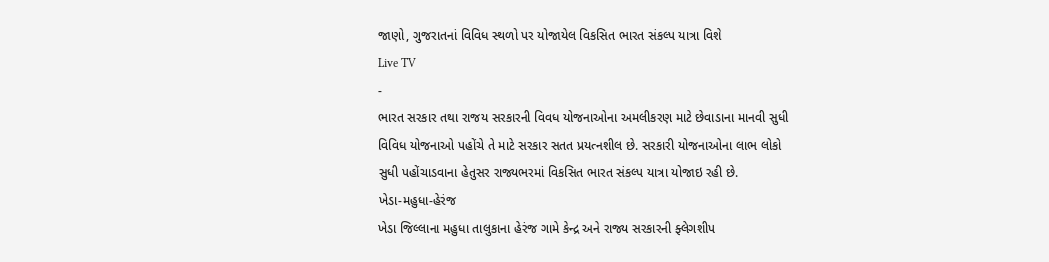જાણો, ગુજરાતનાં વિવિધ સ્થળો પર યોજાયેલ વિકસિત ભારત સંકલ્પ યાત્રા વિશે
Live TV
-
ભારત સરકાર તથા રાજય સરકારની વિવધ યોજનાઓના અમલીકરણ માટે છેવાડાના માનવી સુધી વિવિધ યોજનાઓ પહોંચે તે માટે સરકાર સતત પ્રયત્નશીલ છે. સરકારી યોજનાઓના લાભ લોકો સુધી પહોંચાડવાના હેતુસર રાજ્યભરમાં વિકસિત ભારત સંકલ્પ યાત્રા યોજાઇ રહી છે.
ખેડા-મહુધા-હેરંજ
ખેડા જિલ્લાના મહુધા તાલુકાના હેરંજ ગામે કેન્દ્ર અને રાજ્ય સરકારની ફ્લેગશીપ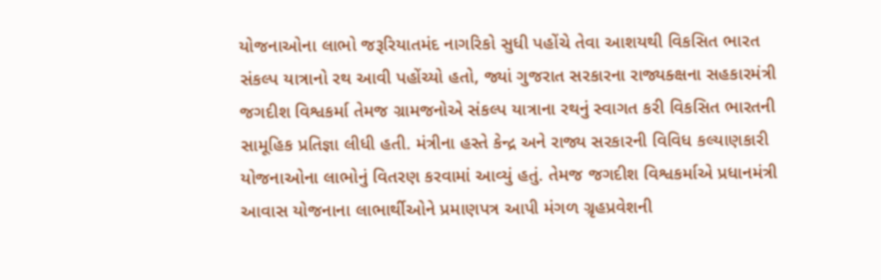યોજનાઓના લાભો જરૂરિયાતમંદ નાગરિકો સુધી પહોંચે તેવા આશયથી વિકસિત ભારત સંકલ્પ યાત્રાનો રથ આવી પહોંચ્યો હતો, જ્યાં ગુજરાત સરકારના રાજ્યક્ક્ષના સહકારમંત્રી જગદીશ વિશ્વકર્મા તેમજ ગ્રામજનોએ સંકલ્પ યાત્રાના રથનું સ્વાગત કરી વિકસિત ભારતની સામૂહિક પ્રતિજ્ઞા લીધી હતી. મંત્રીના હસ્તે કેન્દ્ર અને રાજ્ય સરકારની વિવિધ કલ્યાણકારી યોજનાઓના લાભોનું વિતરણ કરવામાં આવ્યું હતું. તેમજ જગદીશ વિશ્વકર્માએ પ્રધાનમંત્રી આવાસ યોજનાના લાભાર્થીઓને પ્રમાણપત્ર આપી મંગળ ગ્રૃહપ્રવેશની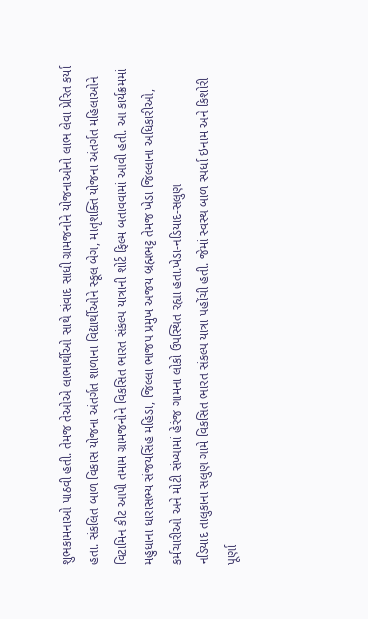શુભકામનાઓ પાઠવી હતી. તેમજ તેઓએ લાભાર્થીઓ સાથે સંવાદ સાધી ગ્રામજનોને યોજનાઓનો લાભ લેવા પ્રેરિત કર્યા હતા. સંકલિત બાળ વિકાસ યોજના અંતર્ગત શાળાના વિદ્યાર્થીઓને સ્કૂલ બેગ, માતૃશક્તિ યોજના અંતર્ગત મહિલાઓને વિટામિન કીટ આપી તમામ ગ્રામજનોને વિકસિત ભારત સંકલ્પ યાત્રાની શોર્ટ ફિલ્મ બતાવવામાં આવી હતી. આ કાર્યક્રમમાં મહુધાના ધારાસભ્ય સંજયસિંહ મહિડા, જિલ્લા ભાજપ પ્રમુખ અજય બ્રહ્મભટ્ટ તેમજ ખેડા જિલ્લાના અધિકારીઓ, કર્મચારીઓ અને મોટી સંખ્યામાં હેરંજ ગામના લોકો ઉપસ્થિત રહ્યા હતા.ખેડા-નડિયાદ-સલુણ
નડિયાદ તાલુકાના સલુણ ગામે વિકસિત ભારત સંકલ્પ યાત્રા પહોંચી હતી. જેમાં સ્વસ્થ બાળ સ્પર્ધા ઇનામ અને કિશોરી પૂર્ણા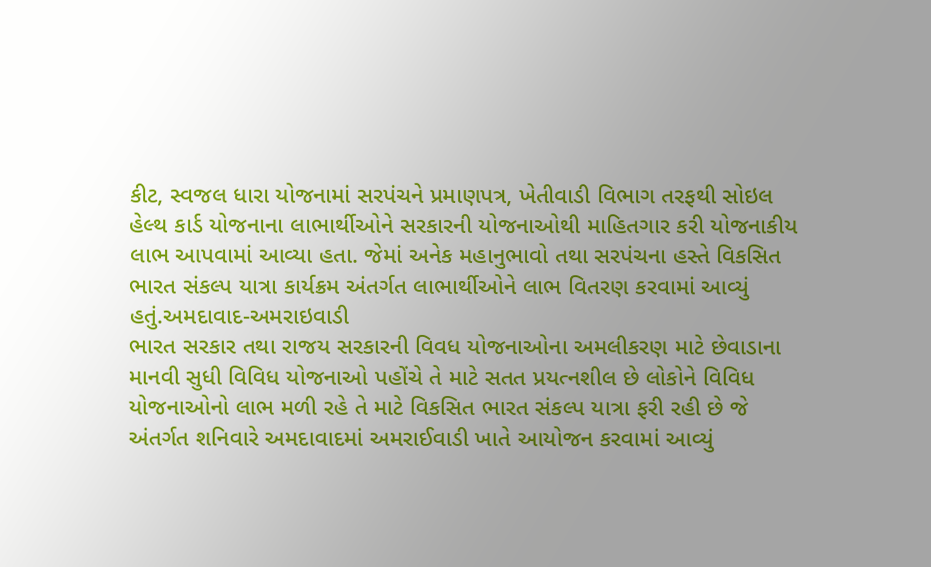કીટ, સ્વજલ ધારા યોજનામાં સરપંચને પ્રમાણપત્ર, ખેતીવાડી વિભાગ તરફથી સોઇલ હેલ્થ કાર્ડ યોજનાના લાભાર્થીઓને સરકારની યોજનાઓથી માહિતગાર કરી યોજનાકીય લાભ આપવામાં આવ્યા હતા. જેમાં અનેક મહાનુભાવો તથા સરપંચના હસ્તે વિકસિત ભારત સંકલ્પ યાત્રા કાર્યક્રમ અંતર્ગત લાભાર્થીઓને લાભ વિતરણ કરવામાં આવ્યું હતું.અમદાવાદ-અમરાઇવાડી
ભારત સરકાર તથા રાજય સરકારની વિવધ યોજનાઓના અમલીકરણ માટે છેવાડાના માનવી સુધી વિવિધ યોજનાઓ પહોંચે તે માટે સતત પ્રયત્નશીલ છે લોકોને વિવિધ યોજનાઓનો લાભ મળી રહે તે માટે વિકસિત ભારત સંકલ્પ યાત્રા ફરી રહી છે જે અંતર્ગત શનિવારે અમદાવાદમાં અમરાઈવાડી ખાતે આયોજન કરવામાં આવ્યું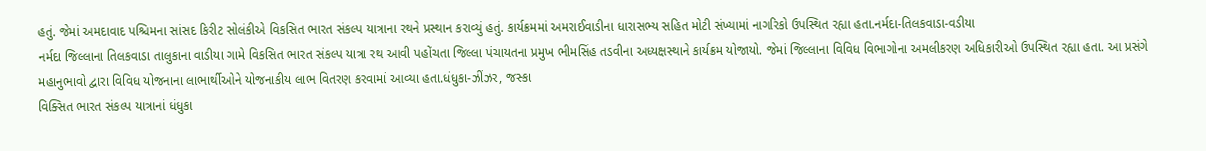હતું. જેમાં અમદાવાદ પશ્ચિમના સાંસદ કિરીટ સોલંકીએ વિકસિત ભારત સંકલ્પ યાત્રાના રથને પ્રસ્થાન કરાવ્યું હતું. કાર્યક્રમમાં અમરાઈવાડીના ધારાસભ્ય સહિત મોટી સંખ્યામાં નાગરિકો ઉપસ્થિત રહ્યા હતા.નર્મદા-તિલકવાડા-વડીયા
નર્મદા જિલ્લાના તિલકવાડા તાલુકાના વાડીયા ગામે વિકસિત ભારત સંકલ્પ યાત્રા રથ આવી પહોંચતા જિલ્લા પંચાયતના પ્રમુખ ભીમસિંહ તડવીના અધ્યક્ષસ્થાને કાર્યક્રમ યોજાયો. જેમાં જિલ્લાના વિવિધ વિભાગોના અમલીકરણ અધિકારીઓ ઉપસ્થિત રહ્યા હતા. આ પ્રસંગે મહાનુભાવો દ્વારા વિવિધ યોજનાના લાભાર્થીઓને યોજનાકીય લાભ વિતરણ કરવામાં આવ્યા હતા.ધંધુકા-ઝીંઝર, જસ્કા
વિક્સિત ભારત સંકલ્પ યાત્રાનાં ધંધુકા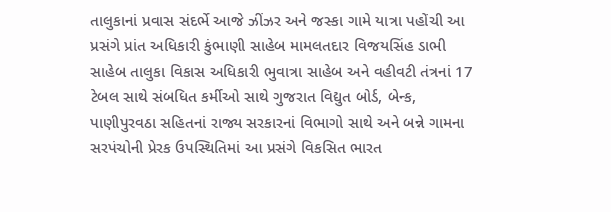તાલુકાનાં પ્રવાસ સંદર્ભે આજે ઝીંઝર અને જસ્કા ગામે યાત્રા પહોંચી આ પ્રસંગે પ્રાંત અધિકારી કુંભાણી સાહેબ મામલતદાર વિજયસિંહ ડાભી સાહેબ તાલુકા વિકાસ અધિકારી ભુવાત્રા સાહેબ અને વહીવટી તંત્રનાં 17 ટેબલ સાથે સંબધિત કર્મીઓ સાથે ગુજરાત વિદ્યુત બોર્ડ, બેન્ક, પાણીપુરવઠા સહિતનાં રાજ્ય સરકારનાં વિભાગો સાથે અને બન્ને ગામના સરપંચોની પ્રેરક ઉપસ્થિતિમાં આ પ્રસંગે વિકસિત ભારત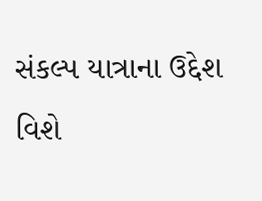સંકલ્પ યાત્રાના ઉદ્દેશ વિશે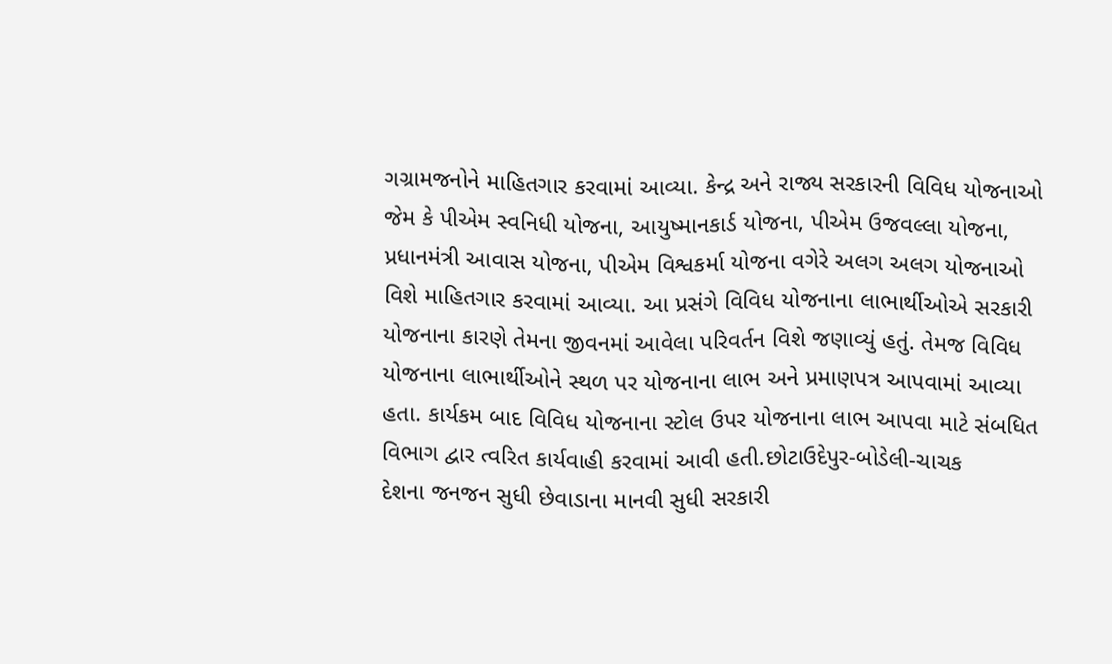ગગ્રામજનોને માહિતગાર કરવામાં આવ્યા. કેન્દ્ર અને રાજ્ય સરકારની વિવિધ યોજનાઓ જેમ કે પીએમ સ્વનિધી યોજના, આયુષ્માનકાર્ડ યોજના, પીએમ ઉજવલ્લા યોજના, પ્રધાનમંત્રી આવાસ યોજના, પીએમ વિશ્વકર્મા યોજના વગેરે અલગ અલગ યોજનાઓ વિશે માહિતગાર કરવામાં આવ્યા. આ પ્રસંગે વિવિધ યોજનાના લાભાર્થીઓએ સરકારી યોજનાના કારણે તેમના જીવનમાં આવેલા પરિવર્તન વિશે જણાવ્યું હતું. તેમજ વિવિધ યોજનાના લાભાર્થીઓને સ્થળ પર યોજનાના લાભ અને પ્રમાણપત્ર આપવામાં આવ્યા હતા. કાર્યકમ બાદ વિવિધ યોજનાના સ્ટોલ ઉપર યોજનાના લાભ આપવા માટે સંબધિત વિભાગ દ્વાર ત્વરિત કાર્યવાહી કરવામાં આવી હતી.છોટાઉદેપુર-બોડેલી-ચાચક
દેશના જનજન સુધી છેવાડાના માનવી સુધી સરકારી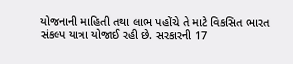યોજનાની માહિતી તથા લાભ પહોંચે તે માટે વિકસિત ભારત સંકલ્પ યાત્રા યોજાઈ રહી છે. સરકારની 17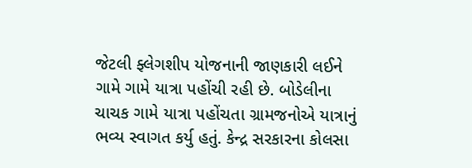જેટલી ફ્લેગશીપ યોજનાની જાણકારી લઈને ગામે ગામે યાત્રા પહોંચી રહી છે. બોડેલીના ચાચક ગામે યાત્રા પહોંચતા ગ્રામજનોએ યાત્રાનું ભવ્ય સ્વાગત કર્યુ હતું. કેન્દ્ર સરકારના કોલસા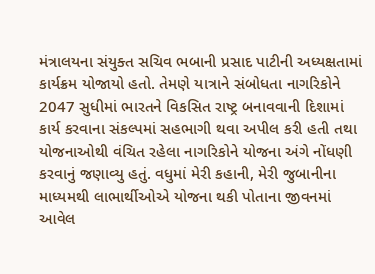મંત્રાલયના સંયુક્ત સચિવ ભબાની પ્રસાદ પાટીની અધ્યક્ષતામાં કાર્યક્રમ યોજાયો હતો. તેમણે યાત્રાને સંબોધતા નાગરિકોને 2047 સુધીમાં ભારતને વિકસિત રાષ્ટ્ર બનાવવાની દિશામાં કાર્ય કરવાના સંકલ્પમાં સહભાગી થવા અપીલ કરી હતી તથા યોજનાઓથી વંચિત રહેલા નાગરિકોને યોજના અંગે નોંધણી કરવાનું જણાવ્યુ હતું. વધુમાં મેરી કહાની, મેરી જુબાનીના માધ્યમથી લાભાર્થીઓએ યોજના થકી પોતાના જીવનમાં આવેલ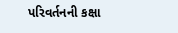પરિવર્તનની કક્ષા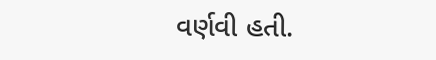વર્ણવી હતી.